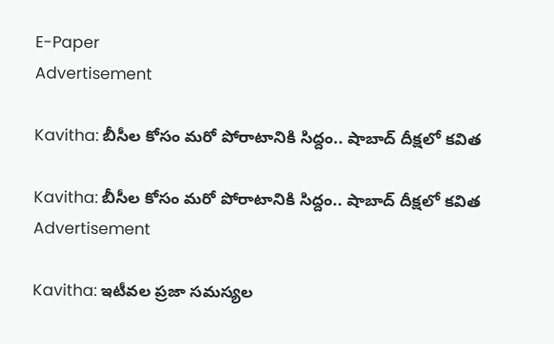E-Paper
Advertisement

Kavitha: బీసీల కోసం మరో పోరాటానికి సిద్దం.. షాబాద్ దీక్షలో కవిత

Kavitha: బీసీల కోసం మరో పోరాటానికి సిద్దం.. షాబాద్ దీక్షలో కవిత
Advertisement

Kavitha: ఇటీవల ప్రజా సమస్యల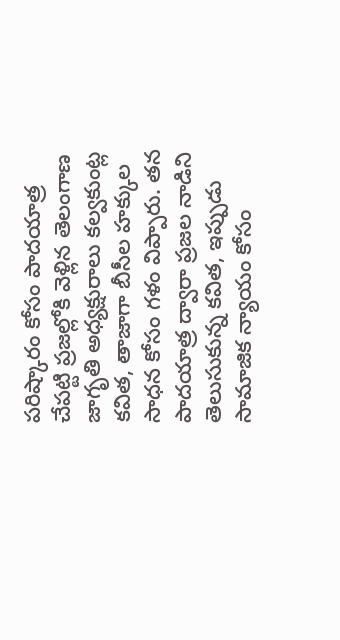పరిష్కారం కోసం పాదయాత్ర చేపట్టి ప్రజల్లోకి వెళ్లిన తెలంగాణ జాగృతి అధ్యక్షురాలు కల్వకుంట్ల కవిత, తాజాగా బీసీల హక్కుల సాధన కోసం గళం విప్పారు. తన పాదయాత్ర ద్వారా ప్రజల నాడిని తెలుసుకున్న కవిత, ఇప్పుడు సామాజిక న్యాయం కోసం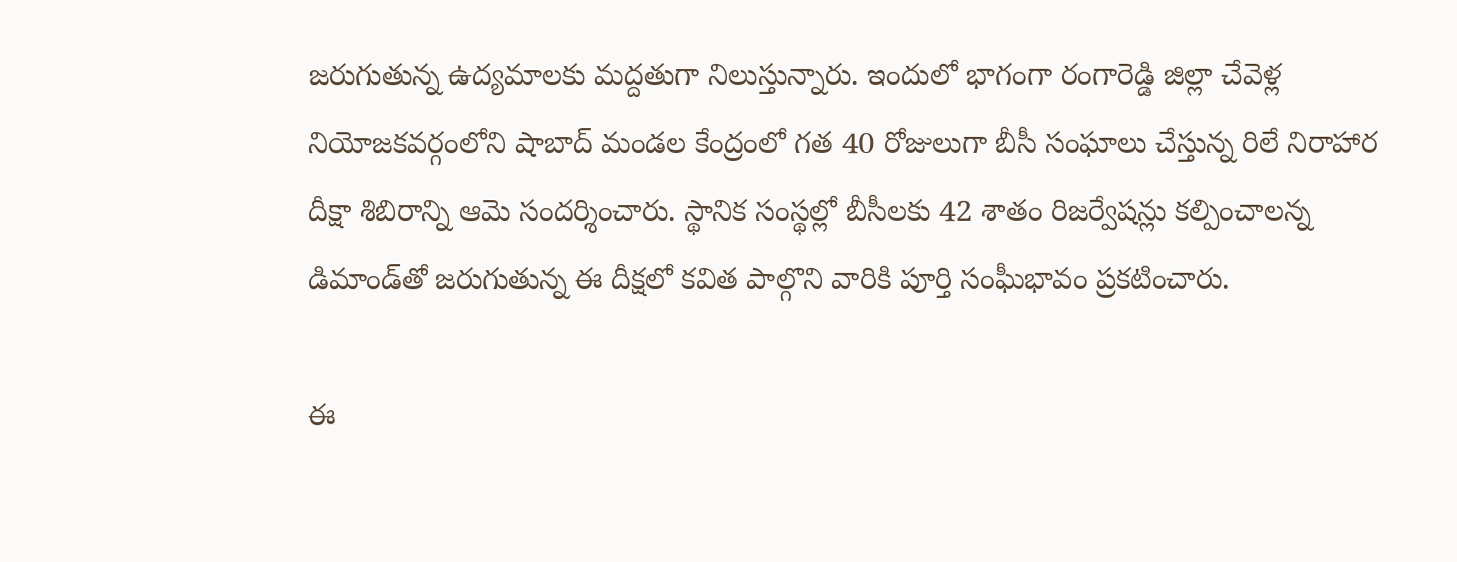జరుగుతున్న ఉద్యమాలకు మద్దతుగా నిలుస్తున్నారు. ఇందులో భాగంగా రంగారెడ్డి జిల్లా చేవెళ్ల నియోజకవర్గంలోని షాబాద్ మండల కేంద్రంలో గత 40 రోజులుగా బీసీ సంఘాలు చేస్తున్న రిలే నిరాహార దీక్షా శిబిరాన్ని ఆమె సందర్శించారు. స్థానిక సంస్థల్లో బీసీలకు 42 శాతం రిజర్వేషన్లు కల్పించాలన్న డిమాండ్‌తో జరుగుతున్న ఈ దీక్షలో కవిత పాల్గొని వారికి పూర్తి సంఘీభావం ప్రకటించారు.

ఈ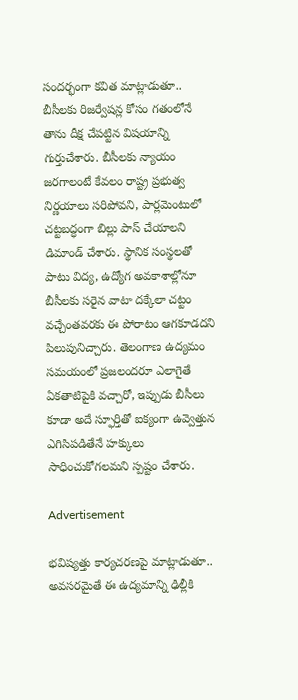సందర్భంగా కవిత మాట్లాడుతూ.. బీసీలకు రిజర్వేషన్ల కోసం గతంలోనే తాను దీక్ష చేపట్టిన విషయాన్ని గుర్తుచేశారు. బీసీలకు న్యాయం జరగాలంటే కేవలం రాష్ట్ర ప్రభుత్వ నిర్ణయాలు సరిపోవని, పార్లమెంటులో చట్టబద్ధంగా బిల్లు పాస్ చేయాలని డిమాండ్ చేశారు. స్థానిక సంస్థలతో పాటు విద్య, ఉద్యోగ అవకాశాల్లోనూ బీసీలకు సరైన వాటా దక్కేలా చట్టం వచ్చేంతవరకు ఈ పోరాటం ఆగకూడదని పిలుపునిచ్చారు. తెలంగాణ ఉద్యమం సమయంలో ప్రజలందరూ ఎలాగైతే ఏకతాటిపైకి వచ్చారో, ఇప్పుడు బీసీలు కూడా అదే స్ఫూర్తితో ఐక్యంగా ఉవ్వెత్తున ఎగిసిపడితేనే హక్కులు సాధించుకోగలమని స్పష్టం చేశారు.

Advertisement

భవిష్యత్తు కార్యచరణపై మాట్లాడుతూ.. అవసరమైతే ఈ ఉద్యమాన్ని ఢిల్లీకి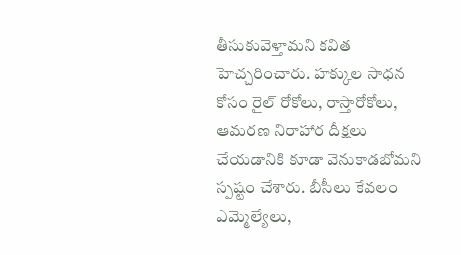తీసుకువెళ్తామని కవిత హెచ్చరించారు. హక్కుల సాధన కోసం రైల్ రోకోలు, రాస్తారోకోలు, ఆమరణ నిరాహార దీక్షలు చేయడానికి కూడా వెనుకాడబోమని స్పష్టం చేశారు. బీసీలు కేవలం ఎమ్మెల్యేలు,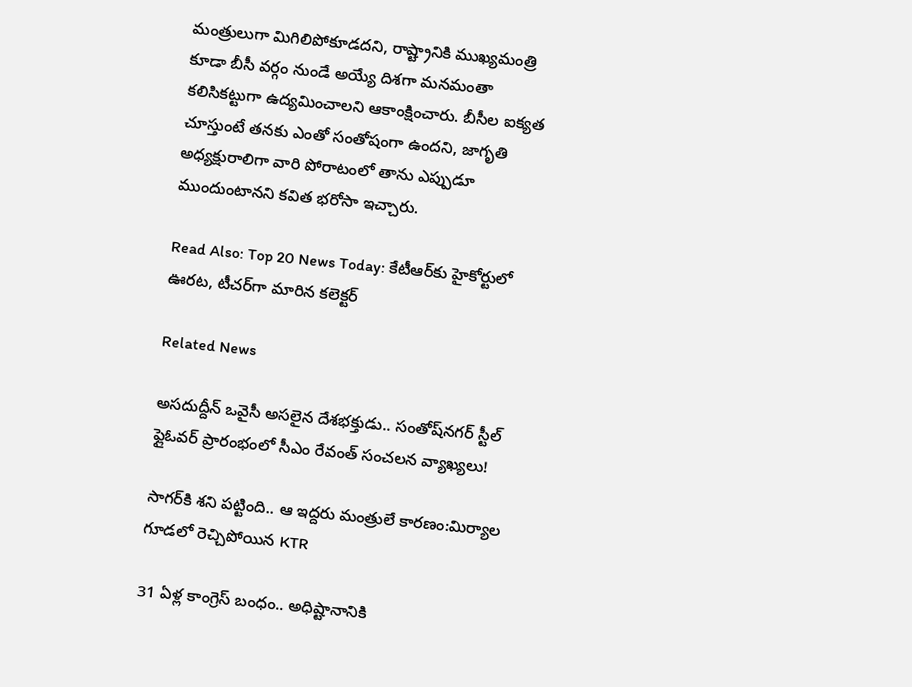మంత్రులుగా మిగిలిపోకూడదని, రాష్ట్రానికి ముఖ్యమంత్రి కూడా బీసీ వర్గం నుండే అయ్యే దిశగా మనమంతా కలిసికట్టుగా ఉద్యమించాలని ఆకాంక్షించారు. బీసీల ఐక్యత చూస్తుంటే తనకు ఎంతో సంతోషంగా ఉందని, జాగృతి అధ్యక్షురాలిగా వారి పోరాటంలో తాను ఎప్పుడూ ముందుంటానని కవిత భరోసా ఇచ్చారు.

Read Also: Top 20 News Today: కేటీఆర్‌కు హైకోర్టులో ఊరట, టీచర్‌గా మారిన కలెక్టర్

Related News

అసదుద్దీన్ ఒవైసీ అసలైన దేశభక్తుడు.. సంతోష్‌నగర్ స్టీల్ ఫ్లైఓవర్ ప్రారంభంలో సీఎం రేవంత్ సంచలన వ్యాఖ్యలు!

సాగర్‌కి శని పట్టింది.. ఆ ఇద్దరు మంత్రులే కారణం:మిర్యాల గూడలో రెచ్చిపోయిన KTR

31 ఏళ్ల కాంగ్రెస్ బంధం.. అధిష్టానానికి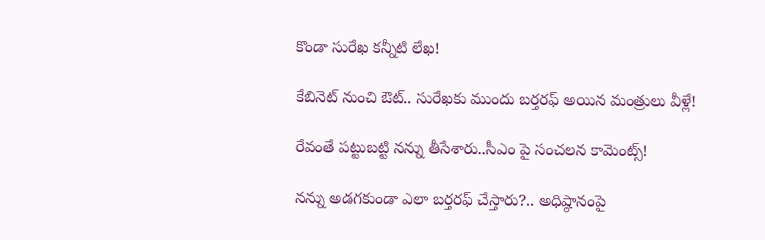కొండా సురేఖ కన్నీటి లేఖ!

కేబినెట్ నుంచి ఔట్.. సురేఖకు ముందు బర్తరఫ్ అయిన మంత్రులు వీళ్లే!

రేవంతే పట్టుబట్టి నన్ను తీసేశారు..సీఎం పై సంచలన కామెంట్స్!

నన్ను అడగకుండా ఎలా బర్తరఫ్ చేస్తారు?.. అధిష్ఠానంపై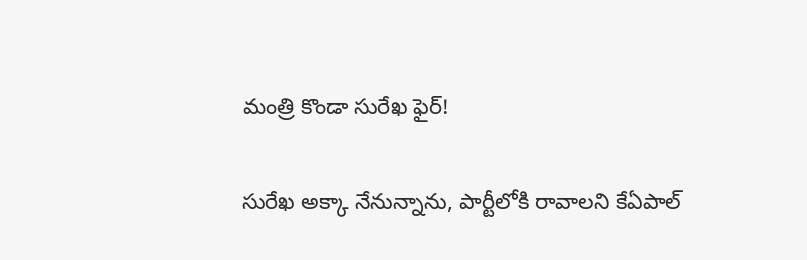మంత్రి కొండా సురేఖ ఫైర్!

సురేఖ అక్కా నేనున్నాను, పార్టీలోకి రావాలని కేఏపాల్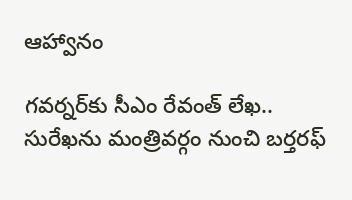ఆహ్వానం

గవర్నర్‌కు సీఎం రేవంత్ లేఖ.. సురేఖను మంత్రివర్గం నుంచి బర్తరఫ్‌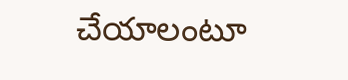చేయాలంటూ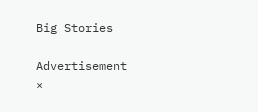Big Stories

Advertisement
×